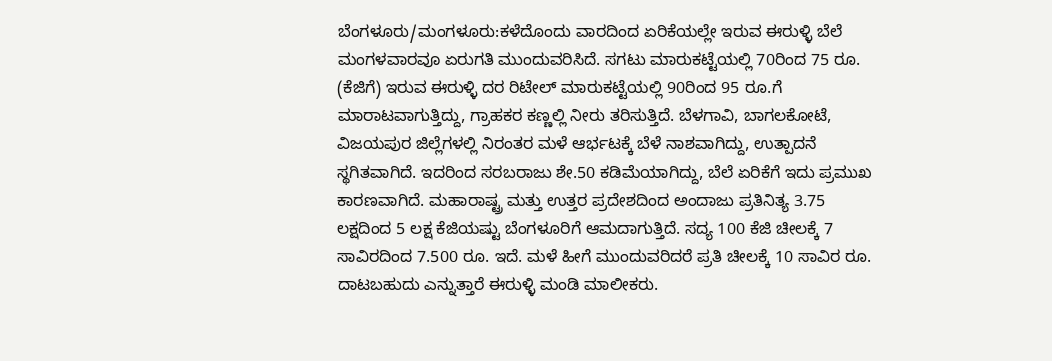ಬೆಂಗಳೂರು/ಮಂಗಳೂರು:ಕಳೆದೊಂದು ವಾರದಿಂದ ಏರಿಕೆಯಲ್ಲೇ ಇರುವ ಈರುಳ್ಳಿ ಬೆಲೆ ಮಂಗಳವಾರವೂ ಏರುಗತಿ ಮುಂದುವರಿಸಿದೆ. ಸಗಟು ಮಾರುಕಟ್ಟೆಯಲ್ಲಿ 70ರಿಂದ 75 ರೂ. (ಕೆಜಿಗೆ) ಇರುವ ಈರುಳ್ಳಿ ದರ ರಿಟೇಲ್ ಮಾರುಕಟ್ಟೆಯಲ್ಲಿ 90ರಿಂದ 95 ರೂ.ಗೆ ಮಾರಾಟವಾಗುತ್ತಿದ್ದು, ಗ್ರಾಹಕರ ಕಣ್ಣಲ್ಲಿ ನೀರು ತರಿಸುತ್ತಿದೆ. ಬೆಳಗಾವಿ, ಬಾಗಲಕೋಟೆ, ವಿಜಯಪುರ ಜಿಲ್ಲೆಗಳಲ್ಲಿ ನಿರಂತರ ಮಳೆ ಆರ್ಭಟಕ್ಕೆ ಬೆಳೆ ನಾಶವಾಗಿದ್ದು, ಉತ್ಪಾದನೆ ಸ್ಥಗಿತವಾಗಿದೆ. ಇದರಿಂದ ಸರಬರಾಜು ಶೇ.50 ಕಡಿಮೆಯಾಗಿದ್ದು, ಬೆಲೆ ಏರಿಕೆಗೆ ಇದು ಪ್ರಮುಖ ಕಾರಣವಾಗಿದೆ. ಮಹಾರಾಷ್ಟ್ರ ಮತ್ತು ಉತ್ತರ ಪ್ರದೇಶದಿಂದ ಅಂದಾಜು ಪ್ರತಿನಿತ್ಯ 3.75 ಲಕ್ಷದಿಂದ 5 ಲಕ್ಷ ಕೆಜಿಯಷ್ಟು ಬೆಂಗಳೂರಿಗೆ ಆಮದಾಗುತ್ತಿದೆ. ಸದ್ಯ 100 ಕೆಜಿ ಚೀಲಕ್ಕೆ 7 ಸಾವಿರದಿಂದ 7.500 ರೂ. ಇದೆ. ಮಳೆ ಹೀಗೆ ಮುಂದುವರಿದರೆ ಪ್ರತಿ ಚೀಲಕ್ಕೆ 10 ಸಾವಿರ ರೂ. ದಾಟಬಹುದು ಎನ್ನುತ್ತಾರೆ ಈರುಳ್ಳಿ ಮಂಡಿ ಮಾಲೀಕರು.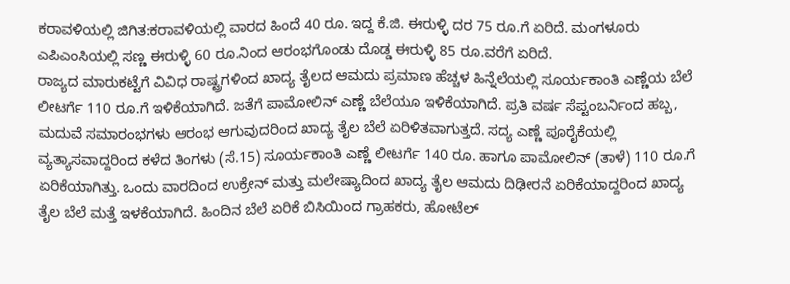ಕರಾವಳಿಯಲ್ಲಿ ಜಿಗಿತ:ಕರಾವಳಿಯಲ್ಲಿ ವಾರದ ಹಿಂದೆ 40 ರೂ. ಇದ್ದ ಕೆ.ಜಿ. ಈರುಳ್ಳಿ ದರ 75 ರೂ.ಗೆ ಏರಿದೆ. ಮಂಗಳೂರು ಎಪಿಎಂಸಿಯಲ್ಲಿ ಸಣ್ಣ ಈರುಳ್ಳಿ 60 ರೂ.ನಿಂದ ಆರಂಭಗೊಂಡು ದೊಡ್ಡ ಈರುಳ್ಳಿ 85 ರೂ.ವರೆಗೆ ಏರಿದೆ.
ರಾಜ್ಯದ ಮಾರುಕಟ್ಟೆಗೆ ವಿವಿಧ ರಾಷ್ಟ್ರಗಳಿಂದ ಖಾದ್ಯ ತೈಲದ ಆಮದು ಪ್ರಮಾಣ ಹೆಚ್ಚಳ ಹಿನ್ನೆಲೆಯಲ್ಲಿ ಸೂರ್ಯಕಾಂತಿ ಎಣ್ಣೆಯ ಬೆಲೆ ಲೀಟರ್ಗೆ 110 ರೂ.ಗೆ ಇಳಿಕೆಯಾಗಿದೆ. ಜತೆಗೆ ಪಾಮೋಲಿನ್ ಎಣ್ಣೆ ಬೆಲೆಯೂ ಇಳಿಕೆಯಾಗಿದೆ. ಪ್ರತಿ ವರ್ಷ ಸೆಪ್ಟಂಬರ್ನಿಂದ ಹಬ್ಬ, ಮದುವೆ ಸಮಾರಂಭಗಳು ಆರಂಭ ಆಗುವುದರಿಂದ ಖಾದ್ಯ ತೈಲ ಬೆಲೆ ಏರಿಳಿತವಾಗುತ್ತದೆ. ಸದ್ಯ ಎಣ್ಣೆ ಪೂರೈಕೆಯಲ್ಲಿ ವ್ಯತ್ಯಾಸವಾದ್ದರಿಂದ ಕಳೆದ ತಿಂಗಳು (ಸೆ.15) ಸೂರ್ಯಕಾಂತಿ ಎಣ್ಣೆ ಲೀಟರ್ಗೆ 140 ರೂ. ಹಾಗೂ ಪಾಮೋಲಿನ್ (ತಾಳೆ) 110 ರೂ.ಗೆ ಏರಿಕೆಯಾಗಿತ್ತು. ಒಂದು ವಾರದಿಂದ ಉಕ್ರೇನ್ ಮತ್ತು ಮಲೇಷ್ಯಾದಿಂದ ಖಾದ್ಯ ತೈಲ ಆಮದು ದಿಢೀರನೆ ಏರಿಕೆಯಾದ್ದರಿಂದ ಖಾದ್ಯ ತೈಲ ಬೆಲೆ ಮತ್ತೆ ಇಳಕೆಯಾಗಿದೆ. ಹಿಂದಿನ ಬೆಲೆ ಏರಿಕೆ ಬಿಸಿಯಿಂದ ಗ್ರಾಹಕರು, ಹೋಟೆಲ್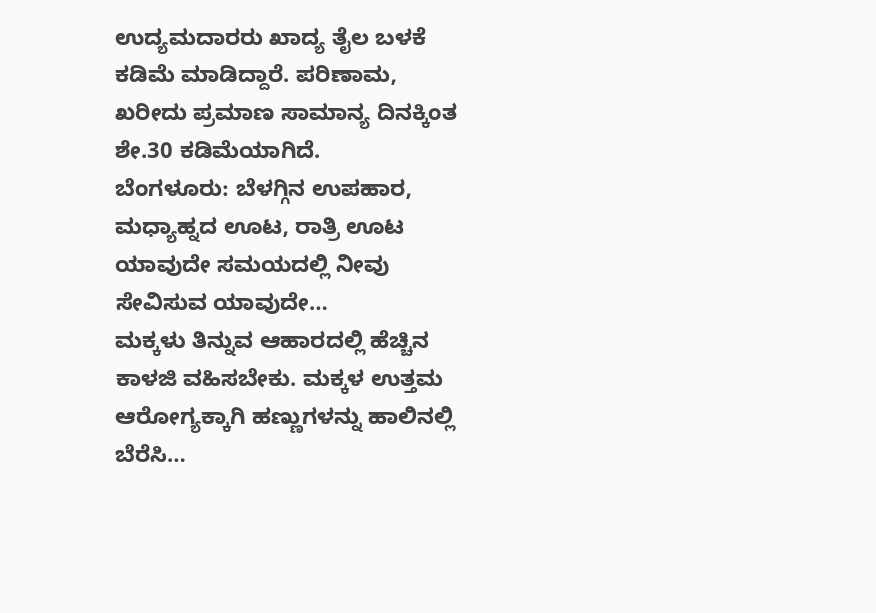ಉದ್ಯಮದಾರರು ಖಾದ್ಯ ತೈಲ ಬಳಕೆ ಕಡಿಮೆ ಮಾಡಿದ್ದಾರೆ. ಪರಿಣಾಮ, ಖರೀದು ಪ್ರಮಾಣ ಸಾಮಾನ್ಯ ದಿನಕ್ಕಿಂತ ಶೇ.30 ಕಡಿಮೆಯಾಗಿದೆ.
ಬೆಂಗಳೂರು: ಬೆಳಗ್ಗಿನ ಉಪಹಾರ, ಮಧ್ಯಾಹ್ನದ ಊಟ, ರಾತ್ರಿ ಊಟ ಯಾವುದೇ ಸಮಯದಲ್ಲಿ ನೀವು ಸೇವಿಸುವ ಯಾವುದೇ…
ಮಕ್ಕಳು ತಿನ್ನುವ ಆಹಾರದಲ್ಲಿ ಹೆಚ್ಚಿನ ಕಾಳಜಿ ವಹಿಸಬೇಕು. ಮಕ್ಕಳ ಉತ್ತಮ ಆರೋಗ್ಯಕ್ಕಾಗಿ ಹಣ್ಣುಗಳನ್ನು ಹಾಲಿನಲ್ಲಿ ಬೆರೆಸಿ…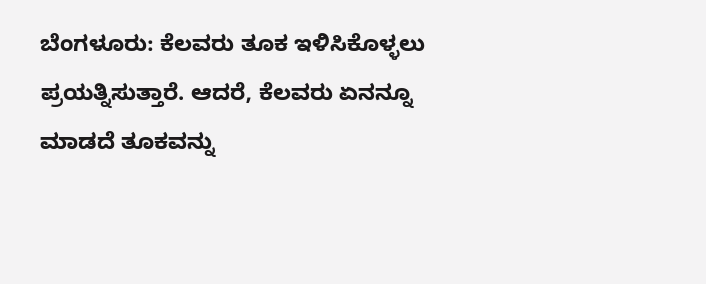ಬೆಂಗಳೂರು: ಕೆಲವರು ತೂಕ ಇಳಿಸಿಕೊಳ್ಳಲು ಪ್ರಯತ್ನಿಸುತ್ತಾರೆ. ಆದರೆ, ಕೆಲವರು ಏನನ್ನೂ ಮಾಡದೆ ತೂಕವನ್ನು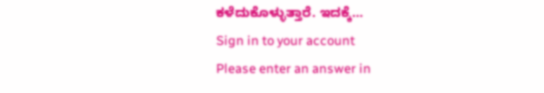ಕಳೆದುಕೊಳ್ಳುತ್ತಾರೆ. ಇದಕ್ಕೆ…
Sign in to your account
Please enter an answer in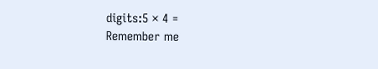digits:5 × 4 =
Remember me